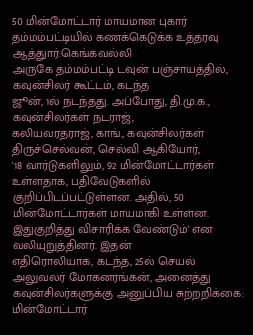50 மின்மோட்டார் மாயமான புகார் தம்மம்பட்டியில் கணக்கெடுக்க உத்தரவு
ஆத்துார்:கெங்கவல்லி
அருகே தம்மம்பட்டி டவுன் பஞ்சாயத்தில், கவுன்சிலர் கூட்டம், கடந்த
ஜூன், 1ல் நடந்தது. அப்போது, தி.மு.க., கவுன்சிலர்கள் நடராஜ்,
கலியவரதராஜ், காங்., கவுன்சிலர்கள் திருச்செல்வன், செல்வி ஆகியோர்,
'18 வார்டுகளிலும், 92 மின்மோட்டார்கள் உள்ளதாக, பதிவேடுகளில்
குறிப்பிடப்பட்டுள்ளன. அதில், 50 மின்மோட்டார்கள் மாயமாகி உள்ளன.
இதுகுறித்து விசாரிக்க வேண்டும்' என வலியுறுத்தினர். இதன்
எதிரொலியாக, கடந்த, 25ல் செயல் அலுவலர் மோகனரங்கன், அனைத்து
கவுன்சிலர்களுக்கு அனுப்பிய சுற்றறிக்கை:
மின்மோட்டார்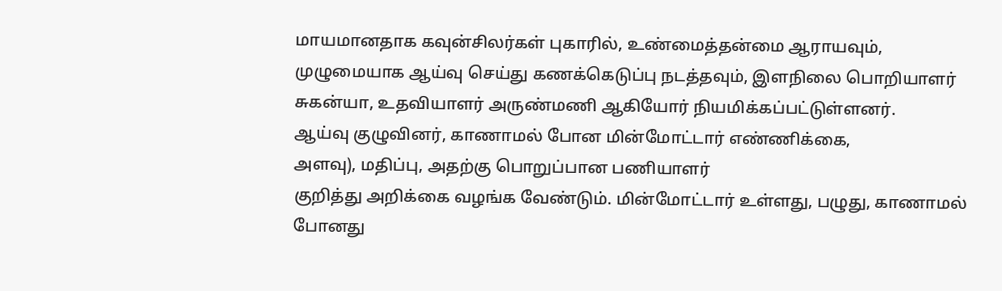மாயமானதாக கவுன்சிலர்கள் புகாரில், உண்மைத்தன்மை ஆராயவும்,
முழுமையாக ஆய்வு செய்து கணக்கெடுப்பு நடத்தவும், இளநிலை பொறியாளர்
சுகன்யா, உதவியாளர் அருண்மணி ஆகியோர் நியமிக்கப்பட்டுள்ளனர்.
ஆய்வு குழுவினர், காணாமல் போன மின்மோட்டார் எண்ணிக்கை,
அளவு), மதிப்பு, அதற்கு பொறுப்பான பணியாளர்
குறித்து அறிக்கை வழங்க வேண்டும். மின்மோட்டார் உள்ளது, பழுது, காணாமல்
போனது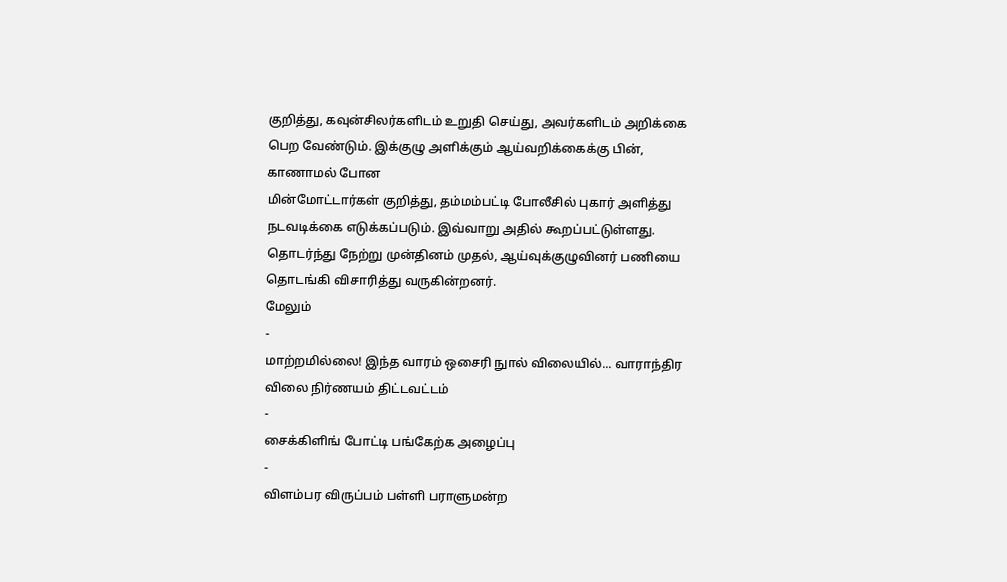குறித்து, கவுன்சிலர்களிடம் உறுதி செய்து, அவர்களிடம் அறிக்கை
பெற வேண்டும். இக்குழு அளிக்கும் ஆய்வறிக்கைக்கு பின், காணாமல் போன
மின்மோட்டார்கள் குறித்து, தம்மம்பட்டி போலீசில் புகார் அளித்து
நடவடிக்கை எடுக்கப்படும். இவ்வாறு அதில் கூறப்பட்டுள்ளது.
தொடர்ந்து நேற்று முன்தினம் முதல், ஆய்வுக்குழுவினர் பணியை தொடங்கி விசாரித்து வருகின்றனர்.
மேலும்
-
மாற்றமில்லை! இந்த வாரம் ஒசைரி நுால் விலையில்... வாராந்திர விலை நிர்ணயம் திட்டவட்டம்
-
சைக்கிளிங் போட்டி பங்கேற்க அழைப்பு
-
விளம்பர விருப்பம் பள்ளி பராளுமன்ற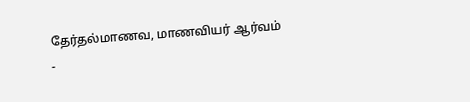தேர்தல்மாணவ, மாணவியர் ஆர்வம்
-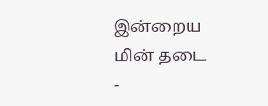இன்றைய மின் தடை
-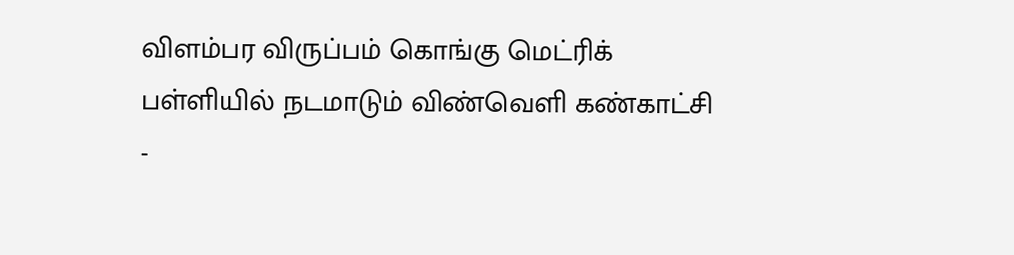விளம்பர விருப்பம் கொங்கு மெட்ரிக் பள்ளியில் நடமாடும் விண்வெளி கண்காட்சி
-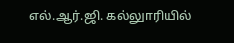எல்.ஆர்.ஜி. கல்லுாரியில்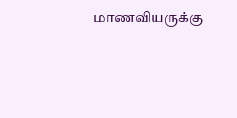மாணவியருக்கு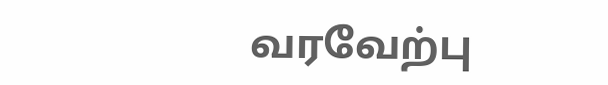வரவேற்பு